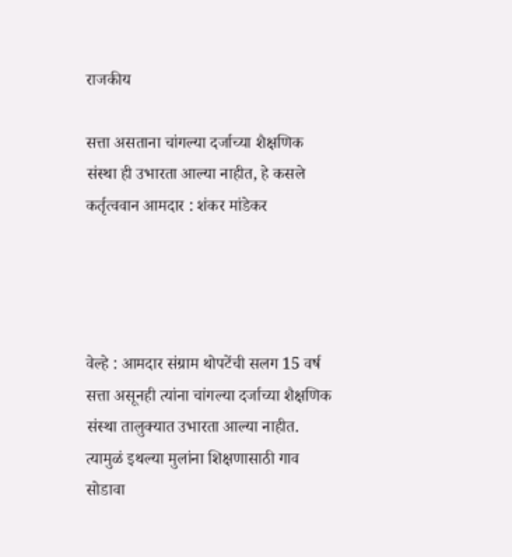राजकीय

सत्ता असताना चांगल्या दर्जाच्या शैक्षणिक संस्था ही उभारता आल्या नाहीत, हे कसले कर्तृत्ववान आमदार : शंकर मांडेकर




वेल्हे : आमदार संग्राम थोपटेंची सलग 15 वर्ष सत्ता असूनही त्यांना चांगल्या दर्जाच्या शैक्षणिक संस्था तालुक्यात उभारता आल्या नाहीत. त्यामुळं इथल्या मुलांना शिक्षणासाठी गाव सोडावा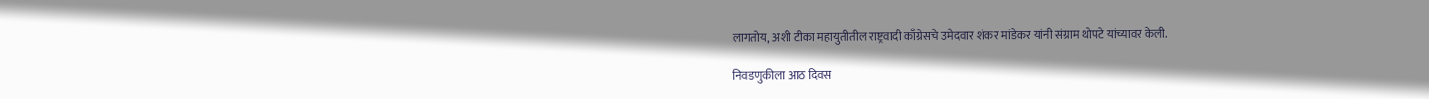लागतोय, अशी टीका महायुतीतील राष्ट्रवादी काँग्रेसचे उमेदवार शंकर मांडेकर यांनी संग्राम थोपटे यांच्यावर केली.

निवडणुकीला आठ दिवस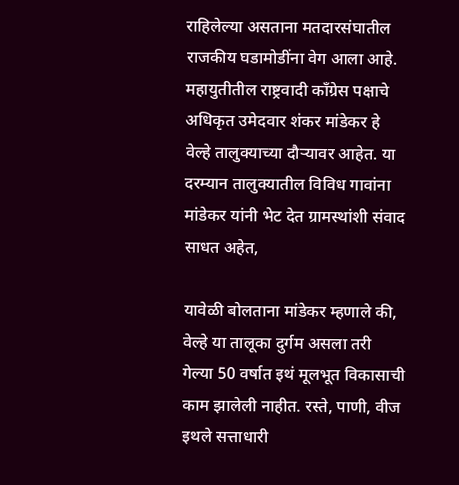राहिलेल्या असताना मतदारसंघातील राजकीय घडामोडींना वेग आला आहे. महायुतीतील राष्ट्रवादी काँग्रेस पक्षाचे अधिकृत उमेदवार शंकर मांडेकर हे वेल्हे तालुक्याच्या दौऱ्यावर आहेत. या दरम्यान तालुक्यातील विविध गावांना मांडेकर यांनी भेट देत ग्रामस्थांशी संवाद साधत अहेत,

यावेळी बोलताना मांडेकर म्हणाले की, वेल्हे या तालूका दुर्गम असला तरी गेल्या 50 वर्षात इथं मूलभूत विकासाची काम झालेली नाहीत. रस्ते, पाणी, वीज इथले सत्ताधारी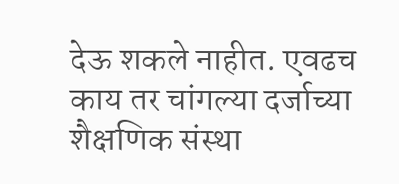देऊ शकले नाहीत. एवढच काय तर चांगल्या दर्जाच्या शैक्षणिक संस्था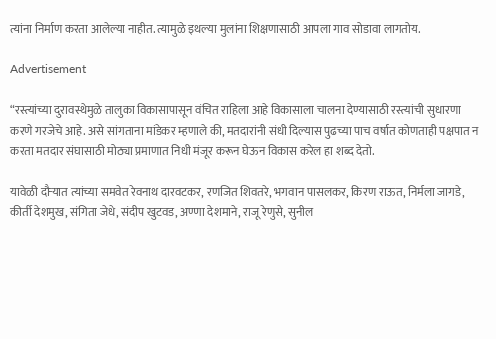त्यांना निर्माण करता आलेल्या नाहीत. त्यामुळे इथल्या मुलांना शिक्षणासाठी आपला गाव सोडावा लागतोय.

Advertisement

“रस्त्यांच्या दुरावस्थेमुळे तालुका विकासापासून वंचित राहिला आहे विकासाला चालना देण्यासाठी रस्त्यांची सुधारणा करणे गरजेचे आहे. असे सांगताना मांडेकर म्हणाले की, मतदारांनी संधी दिल्यास पुढच्या पाच वर्षात कोणताही पक्षपात न करता मतदार संघासाठी मोठ्या प्रमाणात निधी मंजूर करून घेऊन विकास करेल हा शब्द देतो.

यावेळी दौऱ्यात त्यांच्या समवेत रेवनाथ दारवटकर, रणजित शिवतरे, भगवान पासलकर, किरण राऊत, निर्मला जागडे, कीर्ती देशमुख, संगिता जेधे, संदीप खुटवड, अण्णा देशमाने, राजू रेणुसे, सुनील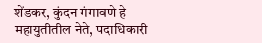शेंडकर, कुंदन गंगावणे हे महायुतीतील नेते, पदाधिकारी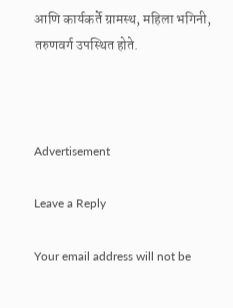आणि कार्यकर्ते ग्रामस्थ, महिला भगिनी, तरुणवर्ग उपस्थित होते.



Advertisement

Leave a Reply

Your email address will not be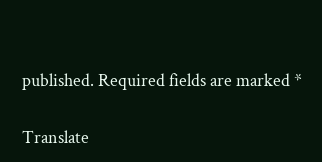published. Required fields are marked *

Translate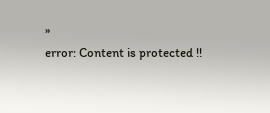»
error: Content is protected !!